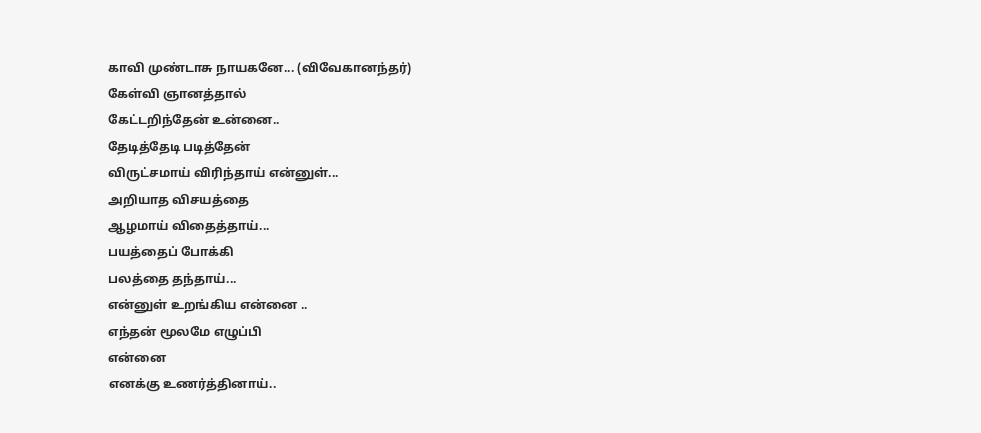காவி முண்டாசு நாயகனே... (விவேகானந்தர்)
கேள்வி ஞானத்தால்
கேட்டறிந்தேன் உன்னை..
தேடித்தேடி படித்தேன்
விருட்சமாய் விரிந்தாய் என்னுள்...
அறியாத விசயத்தை
ஆழமாய் விதைத்தாய்...
பயத்தைப் போக்கி
பலத்தை தந்தாய்...
என்னுள் உறங்கிய என்னை ..
எந்தன் மூலமே எழுப்பி
என்னை
எனக்கு உணர்த்தினாய்..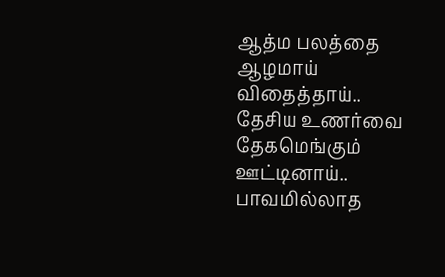ஆத்ம பலத்தை
ஆழமாய் விதைத்தாய்..
தேசிய உணர்வை
தேகமெங்கும் ஊட்டினாய்..
பாவமில்லாத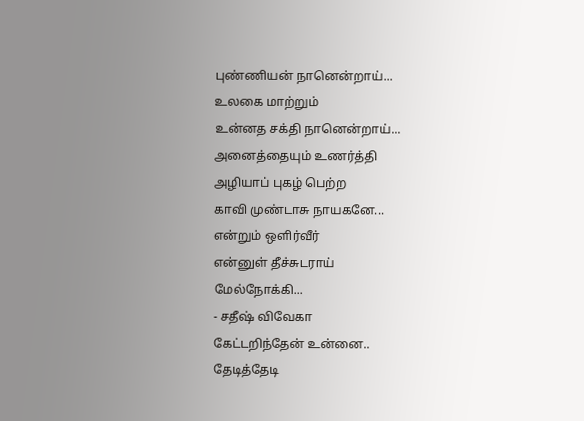புண்ணியன் நானென்றாய்...
உலகை மாற்றும்
உன்னத சக்தி நானென்றாய்...
அனைத்தையும் உணர்த்தி
அழியாப் புகழ் பெற்ற
காவி முண்டாசு நாயகனே...
என்றும் ஒளிர்வீர்
என்னுள் தீச்சுடராய்
மேல்நோக்கி...
- சதீஷ் விவேகா
கேட்டறிந்தேன் உன்னை..
தேடித்தேடி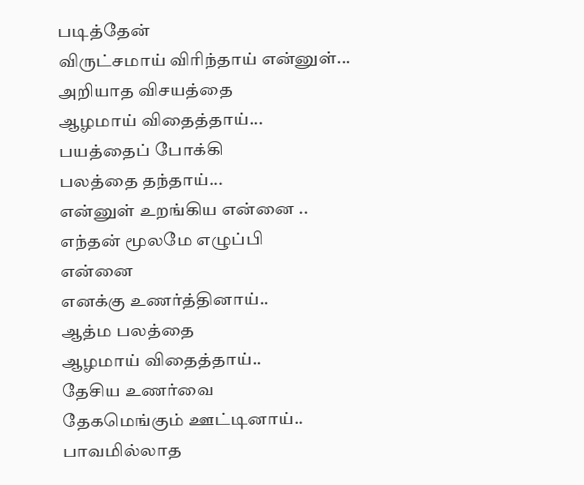படித்தேன்
விருட்சமாய் விரிந்தாய் என்னுள்...
அறியாத விசயத்தை
ஆழமாய் விதைத்தாய்...
பயத்தைப் போக்கி
பலத்தை தந்தாய்...
என்னுள் உறங்கிய என்னை ..
எந்தன் மூலமே எழுப்பி
என்னை
எனக்கு உணர்த்தினாய்..
ஆத்ம பலத்தை
ஆழமாய் விதைத்தாய்..
தேசிய உணர்வை
தேகமெங்கும் ஊட்டினாய்..
பாவமில்லாத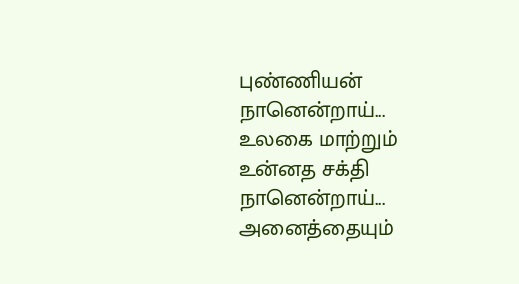புண்ணியன் நானென்றாய்...
உலகை மாற்றும்
உன்னத சக்தி நானென்றாய்...
அனைத்தையும்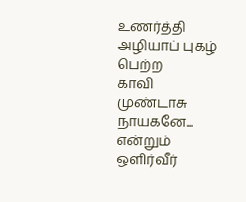உணர்த்தி
அழியாப் புகழ் பெற்ற
காவி முண்டாசு நாயகனே...
என்றும் ஒளிர்வீர்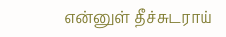என்னுள் தீச்சுடராய்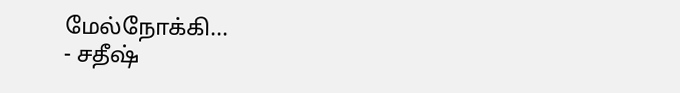மேல்நோக்கி...
- சதீஷ்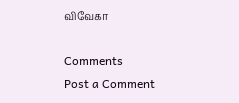விவேகா

Comments
Post a Comment